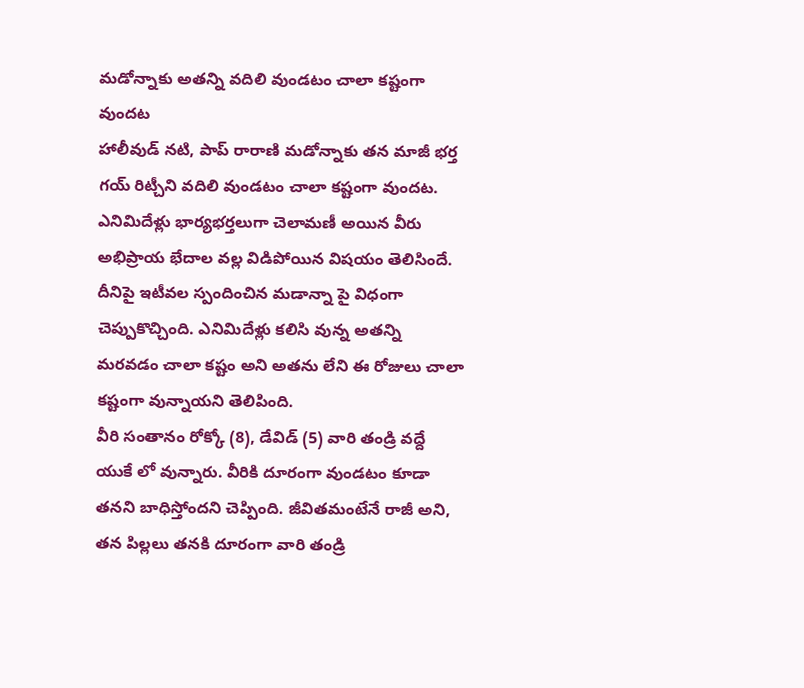మడోన్నాకు అతన్ని వదిలి వుండటం చాలా కష్టంగా వుందట
హాలీవుడ్ నటి, పాప్ రారాణి మడోన్నాకు తన మాజీ భర్త గయ్ రిట్చీని వదిలి వుండటం చాలా కష్టంగా వుందట. ఎనిమిదేళ్లు భార్యభర్తలుగా చెలామణీ అయిన వీరు అభిప్రాయ భేదాల వల్ల విడిపోయిన విషయం తెలిసిందే. దీనిపై ఇటీవల స్పందించిన మడాన్నా పై విధంగా చెప్పుకొచ్చింది. ఎనిమిదేళ్లు కలిసి వున్న అతన్ని మరవడం చాలా కష్టం అని అతను లేని ఈ రోజులు చాలా కష్టంగా వున్నాయని తెలిపింది.
వీరి సంతానం రోక్కో (8), డేవిడ్ (5) వారి తండ్రి వద్దే యుకే లో వున్నారు. వీరికి దూరంగా వుండటం కూడా తనని బాధిస్తోందని చెప్పింది. జీవితమంటేనే రాజీ అని, తన పిల్లలు తనకి దూరంగా వారి తండ్రి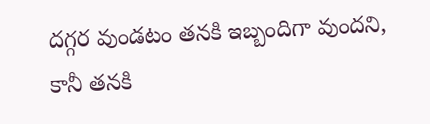దగ్గర వుండటం తనకి ఇబ్బందిగా వుందని, కానీ తనకి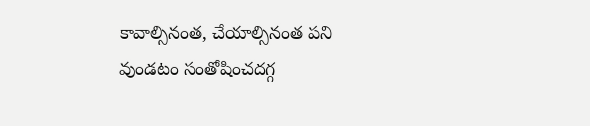కావాల్సినంత, చేయాల్సినంత పని వుండటం సంతోషించదగ్గ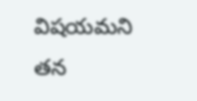విషయమని తన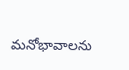మనోభావాలను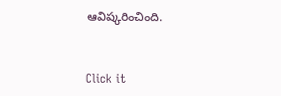ఆవిష్కరించింది.


Click it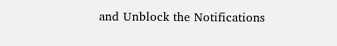and Unblock the Notifications